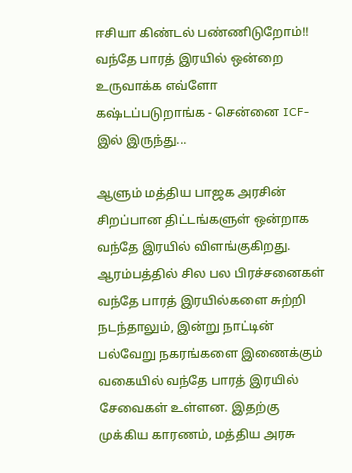ஈசியா கிண்டல் பண்ணிடுறோம்!! வந்தே பாரத் இரயில் ஒன்றை உருவாக்க எவ்ளோ கஷ்டப்படுறாங்க - சென்னை ICF-இல் இருந்து...

ஆளும் மத்திய பாஜக அரசின் சிறப்பான திட்டங்களுள் ஒன்றாக வந்தே இரயில் விளங்குகிறது. ஆரம்பத்தில் சில பல பிரச்சனைகள் வந்தே பாரத் இரயில்களை சுற்றி நடந்தாலும், இன்று நாட்டின் பல்வேறு நகரங்களை இணைக்கும் வகையில் வந்தே பாரத் இரயில் சேவைகள் உள்ளன. இதற்கு முக்கிய காரணம், மத்திய அரசு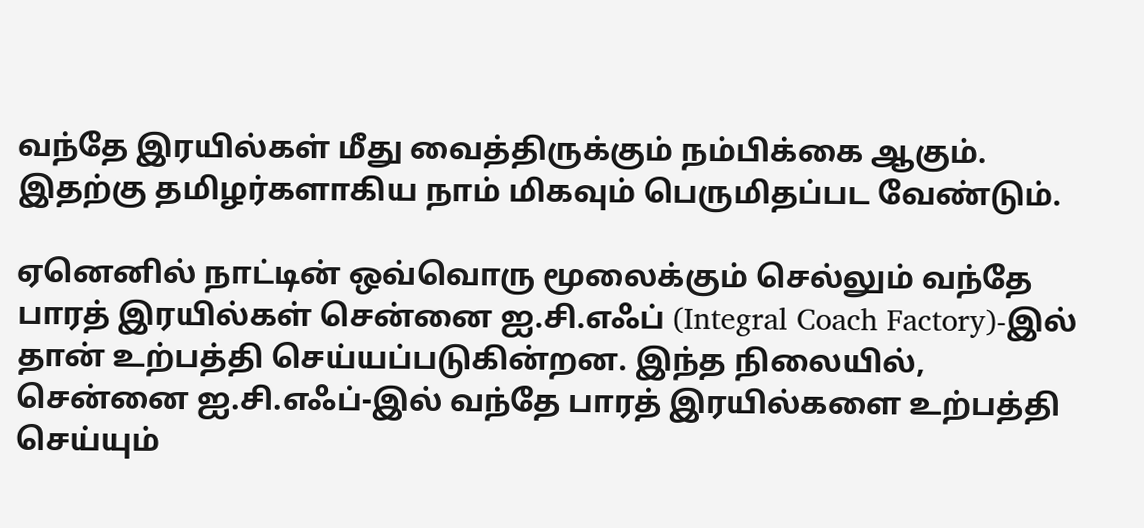வந்தே இரயில்கள் மீது வைத்திருக்கும் நம்பிக்கை ஆகும். இதற்கு தமிழர்களாகிய நாம் மிகவும் பெருமிதப்பட வேண்டும்.

ஏனெனில் நாட்டின் ஒவ்வொரு மூலைக்கும் செல்லும் வந்தே பாரத் இரயில்கள் சென்னை ஐ.சி.எஃப் (Integral Coach Factory)-இல் தான் உற்பத்தி செய்யப்படுகின்றன. இந்த நிலையில், சென்னை ஐ.சி.எஃப்-இல் வந்தே பாரத் இரயில்களை உற்பத்தி செய்யும்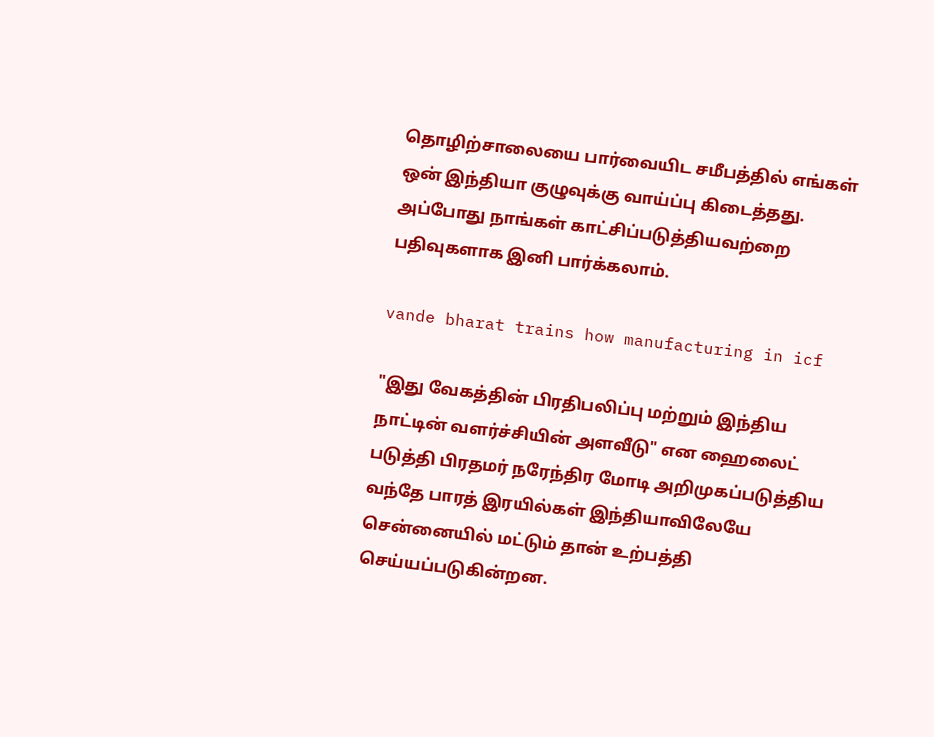தொழிற்சாலையை பார்வையிட சமீபத்தில் எங்கள் ஒன் இந்தியா குழுவுக்கு வாய்ப்பு கிடைத்தது. அப்போது நாங்கள் காட்சிப்படுத்தியவற்றை பதிவுகளாக இனி பார்க்கலாம்.

vande bharat trains how manufacturing in icf

"இது வேகத்தின் பிரதிபலிப்பு மற்றும் இந்திய நாட்டின் வளர்ச்சியின் அளவீடு" என ஹைலைட் படுத்தி பிரதமர் நரேந்திர மோடி அறிமுகப்படுத்திய வந்தே பாரத் இரயில்கள் இந்தியாவிலேயே சென்னையில் மட்டும் தான் உற்பத்தி செய்யப்படுகின்றன.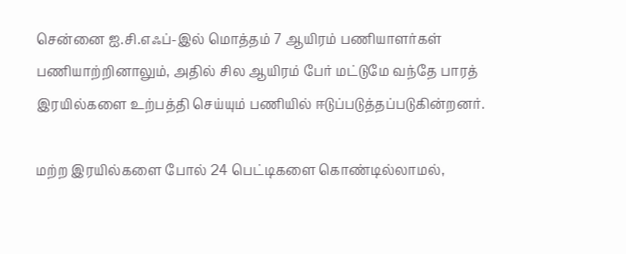சென்னை ஐ.சி.எஃப்-இல் மொத்தம் 7 ஆயிரம் பணியாளர்கள் பணியாற்றினாலும், அதில் சில ஆயிரம் பேர் மட்டுமே வந்தே பாரத் இரயில்களை உற்பத்தி செய்யும் பணியில் ஈடுப்படுத்தப்படுகின்றனர்.

மற்ற இரயில்களை போல் 24 பெட்டிகளை கொண்டில்லாமல்,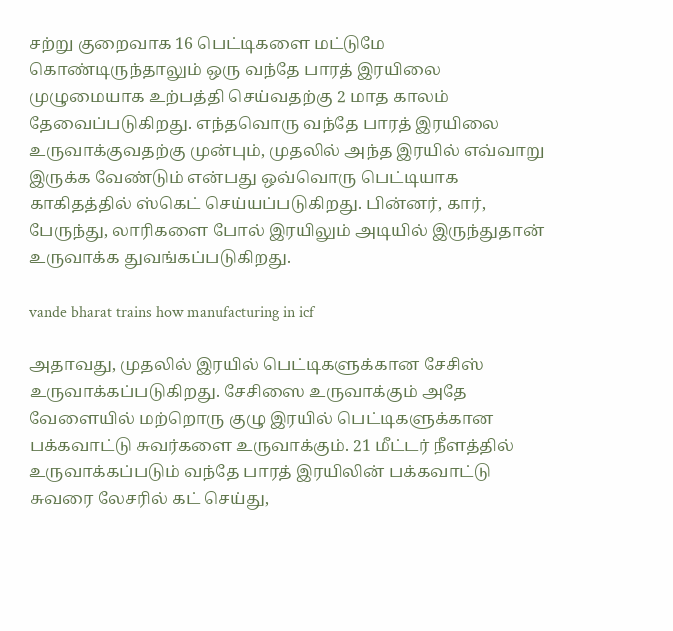சற்று குறைவாக 16 பெட்டிகளை மட்டுமே கொண்டிருந்தாலும் ஒரு வந்தே பாரத் இரயிலை முழுமையாக உற்பத்தி செய்வதற்கு 2 மாத காலம் தேவைப்படுகிறது. எந்தவொரு வந்தே பாரத் இரயிலை உருவாக்குவதற்கு முன்பும், முதலில் அந்த இரயில் எவ்வாறு இருக்க வேண்டும் என்பது ஒவ்வொரு பெட்டியாக காகிதத்தில் ஸ்கெட் செய்யப்படுகிறது. பின்னர், கார், பேருந்து, லாரிகளை போல் இரயிலும் அடியில் இருந்துதான் உருவாக்க துவங்கப்படுகிறது.

vande bharat trains how manufacturing in icf

அதாவது, முதலில் இரயில் பெட்டிகளுக்கான சேசிஸ் உருவாக்கப்படுகிறது. சேசிஸை உருவாக்கும் அதே வேளையில் மற்றொரு குழு இரயில் பெட்டிகளுக்கான பக்கவாட்டு சுவர்களை உருவாக்கும். 21 மீட்டர் நீளத்தில் உருவாக்கப்படும் வந்தே பாரத் இரயிலின் பக்கவாட்டு சுவரை லேசரில் கட் செய்து,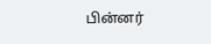பின்னர்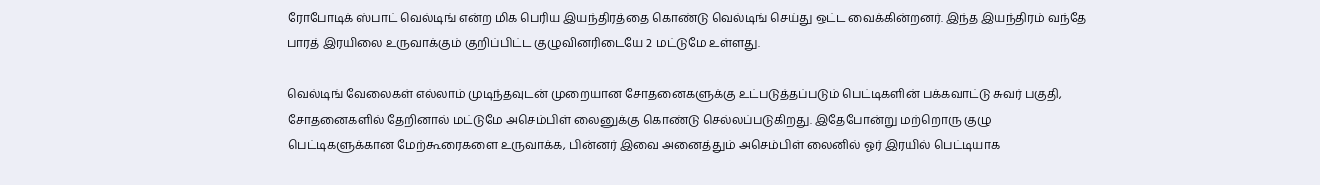ரோபோடிக் ஸ்பாட் வெல்டிங் என்ற மிக பெரிய இயந்திரத்தை கொண்டு வெல்டிங் செய்து ஒட்ட வைக்கின்றனர். இந்த இயந்திரம் வந்தே பாரத் இரயிலை உருவாக்கும் குறிப்பிட்ட குழுவினரிடையே 2 மட்டுமே உள்ளது.

வெல்டிங் வேலைகள் எல்லாம் முடிந்தவுடன் முறையான சோதனைகளுக்கு உட்படுத்தப்படும் பெட்டிகளின் பக்கவாட்டு சுவர் பகுதி, சோதனைகளில் தேறினால் மட்டுமே அசெம்பிள் லைனுக்கு கொண்டு செல்லப்படுகிறது. இதேபோன்று மற்றொரு குழு பெட்டிகளுக்கான மேற்கூரைகளை உருவாக்க, பின்னர் இவை அனைத்தும் அசெம்பிள் லைனில் ஓர் இரயில் பெட்டியாக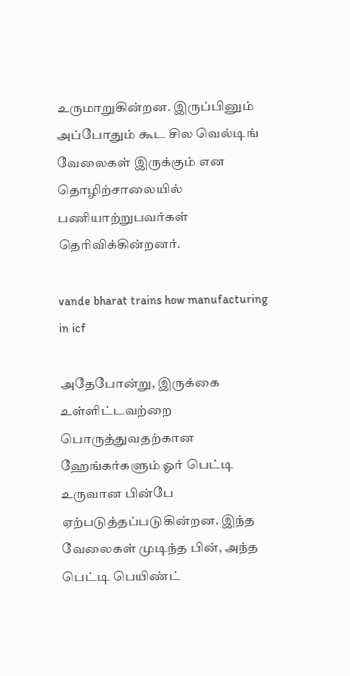உருமாறுகின்றன. இருப்பினும் அப்போதும் கூட சில வெல்டிங் வேலைகள் இருக்கும் என தொழிற்சாலையில் பணியாற்றுபவர்கள் தெரிவிக்கின்றனர்.

vande bharat trains how manufacturing in icf

அதேபோன்று, இருக்கை உள்ளிட்டவற்றை பொருத்துவதற்கான ஹேங்கர்களும் ஓர் பெட்டி உருவான பின்பே ஏற்படுத்தப்படுகின்றன. இந்த வேலைகள் முடிந்த பின், அந்த பெட்டி பெயிண்ட்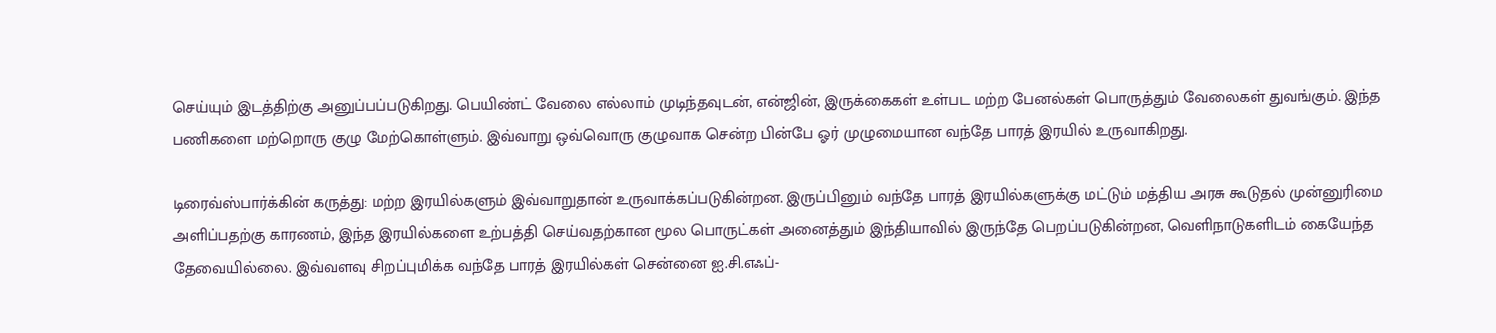செய்யும் இடத்திற்கு அனுப்பப்படுகிறது. பெயிண்ட் வேலை எல்லாம் முடிந்தவுடன், என்ஜின், இருக்கைகள் உள்பட மற்ற பேனல்கள் பொருத்தும் வேலைகள் துவங்கும். இந்த பணிகளை மற்றொரு குழு மேற்கொள்ளும். இவ்வாறு ஒவ்வொரு குழுவாக சென்ற பின்பே ஓர் முழுமையான வந்தே பாரத் இரயில் உருவாகிறது.

டிரைவ்ஸ்பார்க்கின் கருத்து: மற்ற இரயில்களும் இவ்வாறுதான் உருவாக்கப்படுகின்றன. இருப்பினும் வந்தே பாரத் இரயில்களுக்கு மட்டும் மத்திய அரசு கூடுதல் முன்னுரிமை அளிப்பதற்கு காரணம், இந்த இரயில்களை உற்பத்தி செய்வதற்கான மூல பொருட்கள் அனைத்தும் இந்தியாவில் இருந்தே பெறப்படுகின்றன, வெளிநாடுகளிடம் கையேந்த தேவையில்லை. இவ்வளவு சிறப்புமிக்க வந்தே பாரத் இரயில்கள் சென்னை ஐ.சி.எஃப்-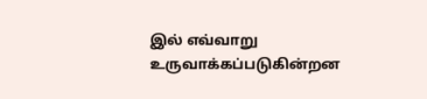இல் எவ்வாறு உருவாக்கப்படுகின்றன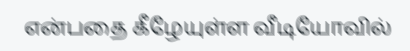என்பதை கீழேயுள்ள வீடியோவில்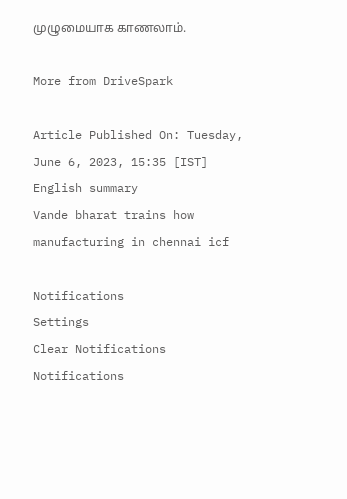முழுமையாக காணலாம்.

More from DriveSpark

Article Published On: Tuesday, June 6, 2023, 15:35 [IST]
English summary
Vande bharat trains how manufacturing in chennai icf

Notifications
Settings
Clear Notifications
Notifications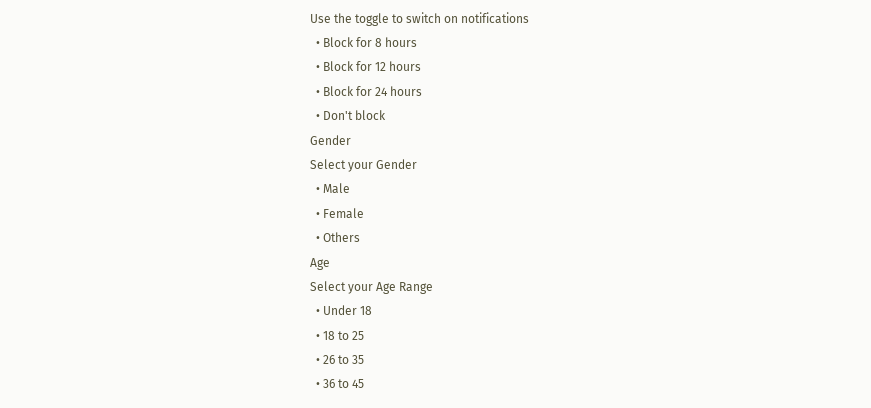Use the toggle to switch on notifications
  • Block for 8 hours
  • Block for 12 hours
  • Block for 24 hours
  • Don't block
Gender
Select your Gender
  • Male
  • Female
  • Others
Age
Select your Age Range
  • Under 18
  • 18 to 25
  • 26 to 35
  • 36 to 45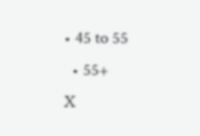• 45 to 55
  • 55+
X